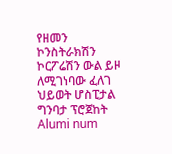የዘመን ኮንስትራክሽን ኮርፖሬሽን ውል ይዞ ለሚገነባው ፈለገ ህይወት ሆስፒታል ግንባታ ፕሮጀከት Alumi num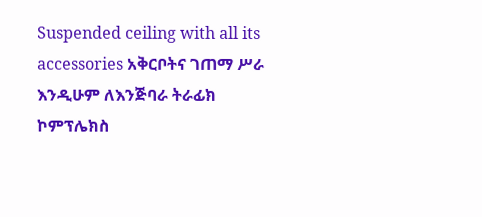Suspended ceiling with all its accessories አቅርቦትና ገጠማ ሥራ እንዲሁም ለእንጅባራ ትራፊክ ኮምፕሌክስ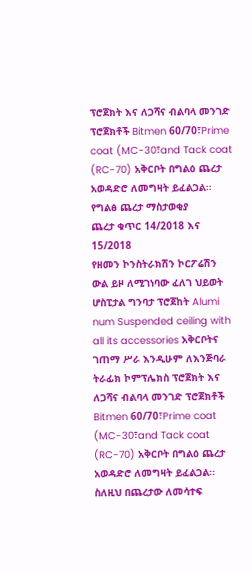ፕሮጀክት እና ለጋሻና ብልባላ መንገድ ፕሮጀክቶች Bitmen 60/70፣Prime coat (MC-30፣and Tack coat (RC-70) አቅርቦት በግልዕ ጨረታ አወዳድሮ ለመግዛት ይፈልጋል፡፡
የግልፅ ጨረታ ማስታወቂያ
ጨረታ ቁጥር 14/2018 እና 15/2018
የዘመን ኮንስትራክሽን ኮርፖሬሽን ውል ይዞ ለሚገነባው ፈለገ ህይወት ሆስፒታል ግንባታ ፕሮጀከት Alumi num Suspended ceiling with all its accessories አቅርቦትና ገጠማ ሥራ እንዲሁም ለእንጅባራ ትራፊክ ኮምፕሌክስ ፕሮጀክት እና ለጋሻና ብልባላ መንገድ ፕሮጀክቶች Bitmen 60/70፣Prime coat (MC-30፣and Tack coat (RC-70) አቅርቦት በግልዕ ጨረታ አወዳድሮ ለመግዛት ይፈልጋል፡፡
ስለዚህ በጨረታው ለመሳተፍ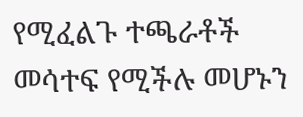የሚፈልጉ ተጫራቶች መሳተፍ የሚችሉ መሆኑን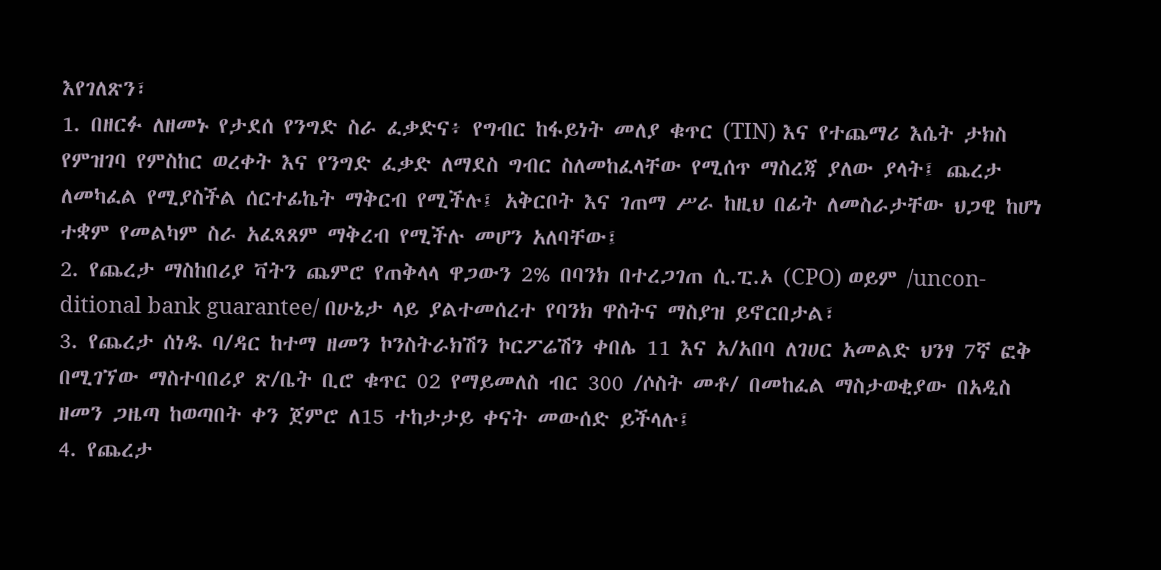እየገለጽን፣
1. በዘርፉ ለዘመኑ የታደሰ የንግድ ስራ ፈቃድና፥ የግብር ከፋይነት መለያ ቁጥር (TIN) እና የተጨማሪ እሴት ታክስ የምዝገባ የምስከር ወረቀት እና የንግድ ፈቃድ ለማደስ ግብር ስለመከፈላቸው የሚሰጥ ማስረጃ ያለው ያላት፤ ጨረታ ለመካፈል የሚያስችል ሰርተፊኬት ማቅርብ የሚችሉ፤ አቅርቦት እና ገጠማ ሥራ ከዚህ በፊት ለመስራታቸው ህጋዊ ከሆነ ተቋም የመልካም ስራ አፈጻጸም ማቅረብ የሚችሉ መሆን አለባቸው፤
2. የጨረታ ማስከበሪያ ቫትን ጨምሮ የጠቅላላ ዋጋውን 2% በባንክ በተረጋገጠ ሲ.ፒ.ኦ (CPO) ወይም /uncon-ditional bank guarantee/ በሁኔታ ላይ ያልተመሰረተ የባንክ ዋስትና ማስያዝ ይኖርበታል፣
3. የጨረታ ሰነዱ ባ/ዳር ከተማ ዘመን ኮንስትራክሽን ኮርፖሬሽን ቀበሌ 11 እና አ/አበባ ለገሀር አመልድ ህንፃ 7ኛ ፎቅ በሚገኘው ማስተባበሪያ ጽ/ቤት ቢሮ ቁጥር 02 የማይመለስ ብር 300 /ሶስት መቶ/ በመከፈል ማስታወቂያው በአዲስ ዘመን ጋዜጣ ከወጣበት ቀን ጀምሮ ለ15 ተከታታይ ቀናት መውሰድ ይችላሉ፤
4. የጨረታ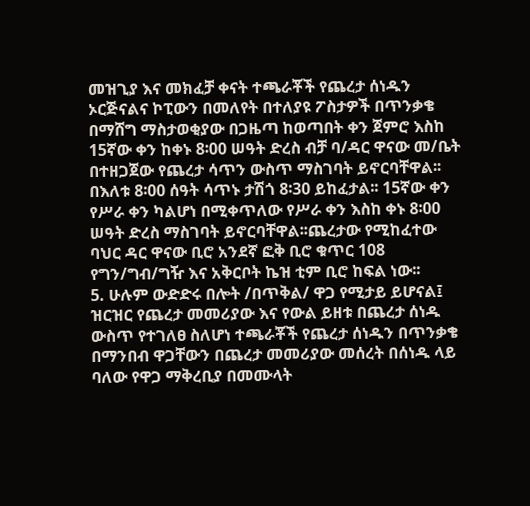መዝጊያ እና መክፈቻ ቀናት ተጫራቾች የጨረታ ሰነዱን ኦርጅናልና ኮፒውን በመለየት በተለያዩ ፖስታዎች በጥንቃቄ በማሸግ ማስታወቂያው በጋዜጣ ከወጣበት ቀን ጀምሮ እስከ 15ኛው ቀን ከቀኑ 8፡00 ሠዓት ድረስ ብቻ ባ/ዳር ዋናው መ/ቤት በተዘጋጀው የጨረታ ሳጥን ውስጥ ማስገባት ይኖርባቸዋል፡፡ በእለቱ 8፡00 ሰዓት ሳጥኑ ታሽጎ 8፡30 ይከፈታል፡፡ 15ኛው ቀን የሥራ ቀን ካልሆነ በሚቀጥለው የሥራ ቀን እስከ ቀኑ 8፡00 ሠዓት ድረስ ማስገባት ይኖርባቸዋል፡፡ጨረታው የሚከፈተው ባህር ዳር ዋናው ቢሮ አንደኛ ፎቅ ቢሮ ቁጥር 108 የግን/ግብ/ግዥ እና አቅርቦት ኬዝ ቲም ቢሮ ከፍል ነው፡፡
5. ሁሉም ውድድሩ በሎት /በጥቅል/ ዋጋ የሚታይ ይሆናል፤ ዝርዝር የጨረታ መመሪያው እና የውል ይዘቱ በጨረታ ሰነዱ ውስጥ የተገለፀ ስለሆነ ተጫራቾች የጨረታ ሰነዱን በጥንቃቄ በማንበብ ዋጋቸውን በጨረታ መመሪያው መሰረት በሰነዱ ላይ ባለው የዋጋ ማቅረቢያ በመሙላት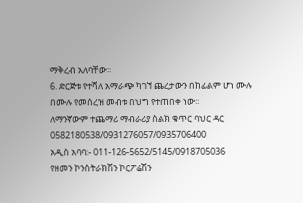ማቅረብ አለባቸው፡፡
6. ድርጅቱ የተሻለ አማራጭ ካገኘ ጨረታውን በከፊልም ሆነ ሙሉ በሙሉ የመሰረዝ መብቱ በህግ የተጠበቀ ነው፡፡
ለማንኛውም ተጨማሪ ማብራሪያ ስልክ ቁጥር ባህር ዳር 0582180538/0931276057/0935706400
አዲስ አባባ:- 011-126-5652/5145/0918705036
የዘመን ኮንስትራክሽን ኮርፖሬሽን